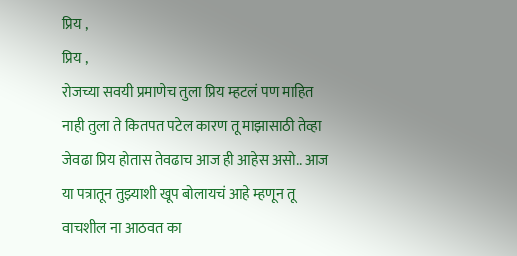प्रिय ,
प्रिय ,
रोजच्या सवयी प्रमाणेच तुला प्रिय म्हटलं पण माहित नाही तुला ते कितपत पटेल कारण तू माझासाठी तेव्हा जेवढा प्रिय होतास तेवढाच आज ही आहेस असो.. आज या पत्रातून तुझ्याशी खूप बोलायचं आहे म्हणून तू वाचशील ना आठवत का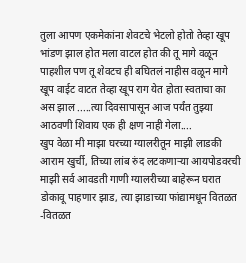तुला आपण एकमेकांना शेवटचे भेटलो होतो तेव्हा खूप भांडण झाल होत मला वाटल होत की तू मागे वळून पाहशील पण तू शेवटच ही बघितलं नाहीस वळून मागे खूप वाईट वाटत तेव्हा खूप राग येत होता स्वताचा का अस झाल .....त्या दिवसापासून आज पर्यंत तुझ्या आठवणी शिवाय एक ही क्षण नाही गेला....
खुप वेळा मी माझा घरच्या ग्यालरीतून माझी लाडकी आराम खुर्ची, तिच्या लांब रुंद लटकणाऱ्या आयपोडवरची माझी सर्व आवडती गाणी ग्यालरीच्या बाहेरून घरात डोकावू पाहणार झाड, त्या झाडाच्या फांद्यामधून वितळत -वितळत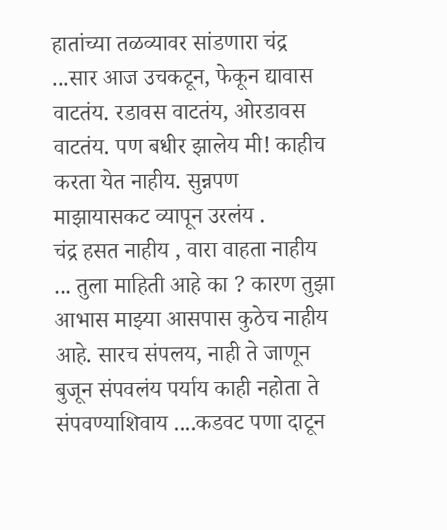हातांच्या तळव्यावर सांडणारा चंद्र ...सार आज उचकटून, फेकून द्यावास वाटतंय. रडावस वाटतंय, ओरडावस वाटतंय. पण बधीर झालेय मी! काहीच करता येत नाहीय. सुन्नपण माझायासकट व्यापून उरलंय .
चंद्र हसत नाहीय , वारा वाहता नाहीय ... तुला माहिती आहे का ? कारण तुझा आभास माझ्या आसपास कुठेच नाहीय आहे. सारच संपलय, नाही ते जाणून बुजून संपवलंय पर्याय काही नहोता ते संपवण्याशिवाय ....कडवट पणा दाटून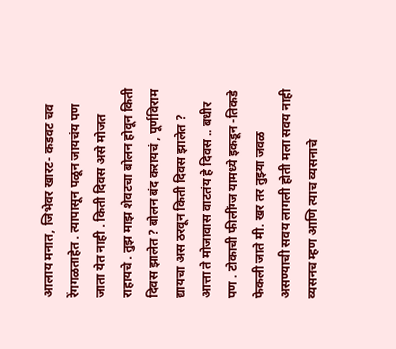आलाय मनात, जिभेवर खारट- कडवट चव रेंगगळताहेत . त्यापासून पळून जायचंय पण जाता येत नाही . किती दिवस असे मोजत राहायचे . तुझ माझ शेवटचा बोलन होवून किती दिवस झालेत ? बोलन बंद करायचं , पूर्णविराम द्यायचा अस ठरवून किती दिवस झालेत ? आत्ता ते मोजावास वाटतंय हे दिवस .. बधीर पण . टोकाची फीलींग्ज यामध्ये इकडून -तिकडे फेकली जाते मी. खर तर तुझ्या जवळ असण्याची सवय लागली होती मला सवय नाही व्यसनच म्हण आणि त्याच व्यसनाचे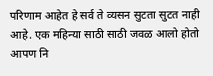परिणाम आहेत हे सर्व ते व्यसन सुटता सुटत नाही आहे. एक महिन्या साठी साठी जवळ आलो होतो आपण नि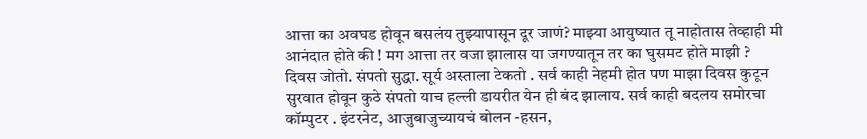आत्ता का अवघड होवून बसलंय तुझ्यापासून दूर जाणं? माझ्या आयुष्यात तू नाहोतास तेव्हाही मी आनंदात होते की ! मग आत्ता तर वजा झालास या जगण्यातून तर का घुसमट होते माझी ?
दिवस जोतो. संपतो सुद्धा. सूर्य अस्ताला टेकतो . सर्व काही नेहमी होत पण माझा दिवस कुटून सुरवात होवून कुठे संपतो याच हल्ली डायरीत येन ही बंद झालाय. सर्व काही बदलय समोरचा कॉम्पुटर . इंटरनेट, आजुबाजुच्यायचं बोलन -हसन,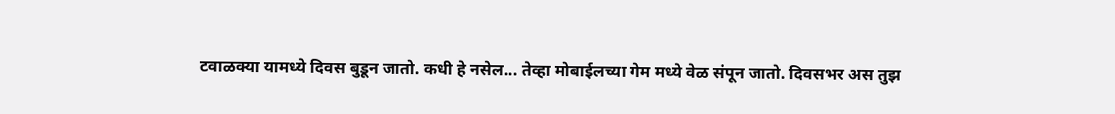टवाळक्या यामध्ये दिवस बुडून जातो. कधी हे नसेल... तेव्हा मोबाईलच्या गेम मध्ये वेळ संपून जातो. दिवसभर अस तुझ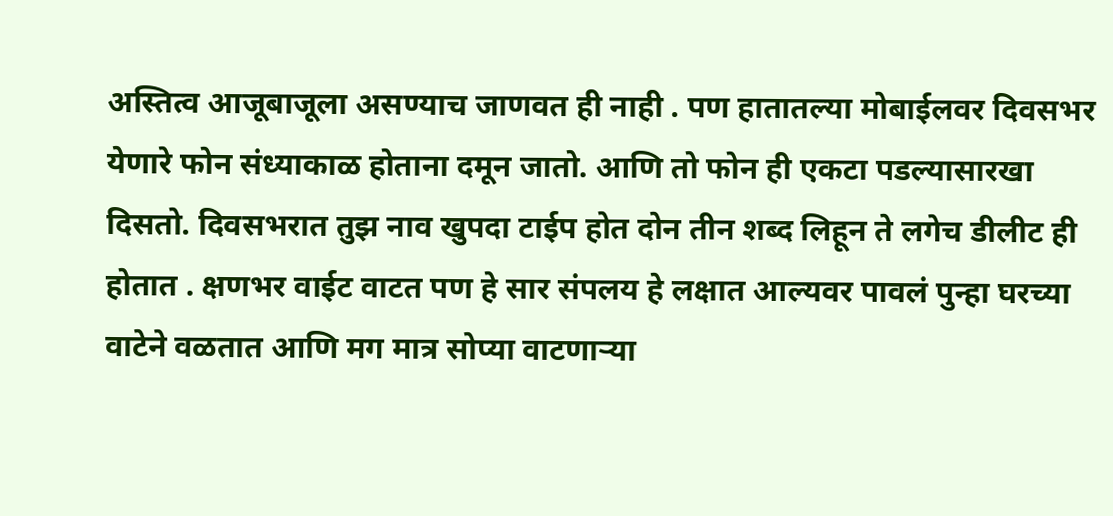अस्तित्व आजूबाजूला असण्याच जाणवत ही नाही . पण हातातल्या मोबाईलवर दिवसभर येणारे फोन संध्याकाळ होताना दमून जातो. आणि तो फोन ही एकटा पडल्यासारखा दिसतो. दिवसभरात तुझ नाव खुपदा टाईप होत दोन तीन शब्द लिहून ते लगेच डीलीट ही होतात . क्षणभर वाईट वाटत पण हे सार संपलय हे लक्षात आल्यवर पावलं पुन्हा घरच्या वाटेने वळतात आणि मग मात्र सोप्या वाटणाऱ्या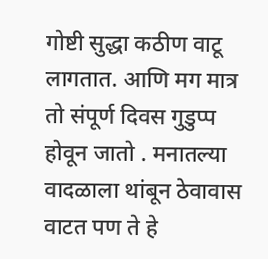गोष्टी सुद्धा कठीण वाटू लागतात. आणि मग मात्र तो संपूर्ण दिवस गुडुप्प होवून जातो . मनातल्या वादळाला थांबून ठेवावास वाटत पण ते हे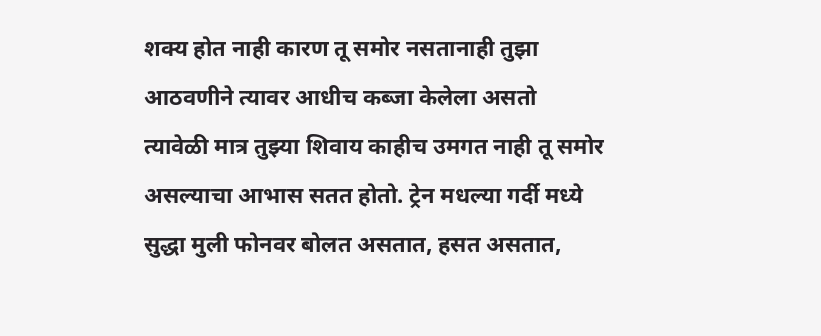शक्य होत नाही कारण तू समोर नसतानाही तुझा आठवणीने त्यावर आधीच कब्जा केलेला असतो त्यावेळी मात्र तुझ्या शिवाय काहीच उमगत नाही तू समोर असल्याचा आभास सतत होतो. ट्रेन मधल्या गर्दी मध्ये सुद्धा मुली फोनवर बोलत असतात, हसत असतात,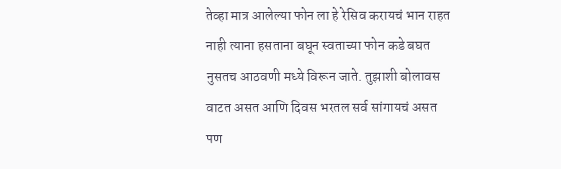तेव्हा मात्र आलेल्या फोन ला हे रेसिव करायचं भान राहत नाही त्याना हसताना बघून स्वताच्या फोन कडे बघत नुसतच आठवणी मध्ये विरून जाते. तुझाशी बोलावस वाटत असत आणि दिवस भरतल सर्व सांगायचं असत पण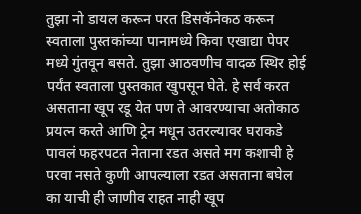तुझा नो डायल करून परत डिसकॅनेकठ करून स्वताला पुस्तकांच्या पानामध्ये किवा एखाद्या पेपर मध्ये गुंतवून बसते. तुझा आठवणीच वादळ स्थिर होई पर्यंत स्वताला पुस्तकात खुपसून घेते. हे सर्व करत असताना खूप रडू येत पण ते आवरण्याचा अतोकाठ प्रयत्न करते आणि ट्रेन मधून उतरल्यावर घराकडे पावलं फहरपटत नेताना रडत असते मग कशाची हे परवा नसते कुणी आपल्याला रडत असताना बघेल का याची ही जाणीव राहत नाही खूप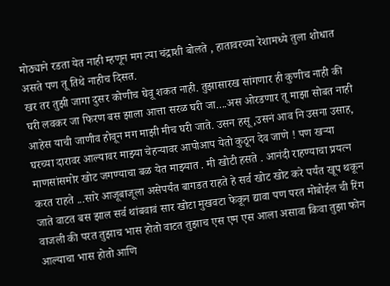मोठ्याने रडता येत नाही म्हणून मग त्या चंद्राशी बोलते , हातावरच्या रेशामध्ये तुला शोधात असते पण तू तिथे नाहीच दिसत.
खर तर तुझी जागा दुसर कोणीच घेवू शकत नाही. तुझासारख सांगणार ही कुणीच नाही की घरी लवकर जा फिरण बस झाला आत्ता सरळ घरी जा....अस ओरडणार तू माझा सोबत नाही आहेस याची जाणीव होवून मग माझी मीच घरी जाते. उसन हसू ,उसनं आव नि उसना उसाह, घरच्या दारावर आल्यावर माझ्या चेहऱ्यावर आपोआप येतो कुठून देव जाणे ! पण खऱ्या माणसांसमोर खोट जगण्याचा बळ येत माझ्यात . मी खोटी हसते . आनंदी राहण्याचा प्रयत्न करत राहते ...सारे आजूबाजूला असेपर्यंत बागडत राहते हे सर्व खोट खोट करे पर्यंत खूप थकून जाते वाटत बस झाल सर्व थांबवावं सार खोटा मुखवटा फेकून द्यावा पण परत मोबोईल ची रिंग वाजली की परत तुझाच भास होतो वाटत तुझाच एस एम एस आला असावा किवा तुझा फोन आल्याचा भास होतो आणि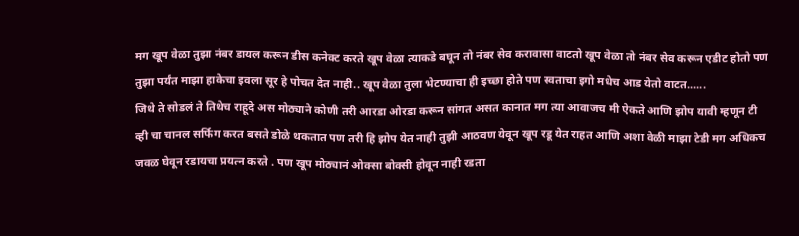मग खूप वेळा तुझा नंबर डायल करून डीस कनेक्ट करते खूप वेळा त्याकडे बघून तो नंबर सेव करावासा वाटतो खूप वेळा तो नंबर सेव करून एडीट होतो पण तुझा पर्यंत माझा हाकेचा इवला सूर हे पोचत देत नाही.. खूप वेळा तुला भेटण्याचा ही इच्छा होते पण स्वताचा इगो मधेच आड येतो वाटत......
जिथे ते सोडलं ते तिथेच राहूदे अस मोठ्याने कोणी तरी आरडा ओरडा करून सांगत असत कानात मग त्या आवाजच मी ऐकते आणि झोप यावी म्हणून टी व्ही चा चानल सर्फिग करत बसते डोळे थकतात पण तरी हि झोप येत नाही तुझी आठवण येवून खूप रडू येत राहत आणि अशा वेळी माझा टेडी मग अधिकच जवळ घेवून रडायचा प्रयत्न करते . पण खूप मोठ्यानं ओक्सा बोक्सी होवून नाही रडता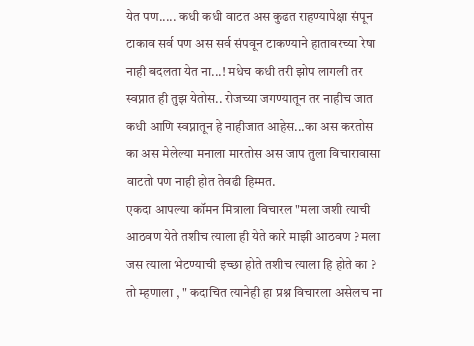येत पण..... कधी कधी वाटत अस कुढत राहण्यापेक्षा संपून टाकाव सर्व पण अस सर्व संपवून टाकण्याने हातावरच्या रेषा नाही बदलता येत ना...! मधेच कधी तरी झोप लागली तर स्वप्नात ही तुझ येतोस.. रोजच्या जगण्यातून तर नाहीच जात कधी आणि स्वप्नातून हे नाहीजात आहेस...का अस करतोस का अस मेलेल्या मनाला मारतोस अस जाप तुला विचारावासा वाटतो पण नाही होत तेवढी हिम्मत.
एकदा आपल्या कॉमन मित्राला विचारल "मला जशी त्याची आठवण येते तशीच त्याला ही येते कारे माझी आठवण ? मला जस त्याला भेटण्याची इच्छा होते तशीच त्याला हि होते का ? तो म्हणाला , " कदाचित त्यानेही हा प्रश्न विचारला असेलच ना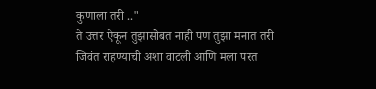कुणाला तरी .."
ते उत्तर ऐकून तुझासोबत नाही पण तुझा मनात तरी जिवंत राहण्याची अशा वाटली आणि मला परत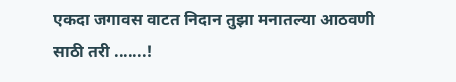एकदा जगावस वाटत निदान तुझा मनातल्या आठवणी साठी तरी .......!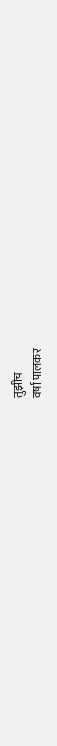तुझीच
वर्षा पालकर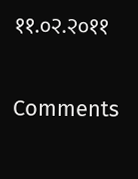११.०२.२०११

Comments